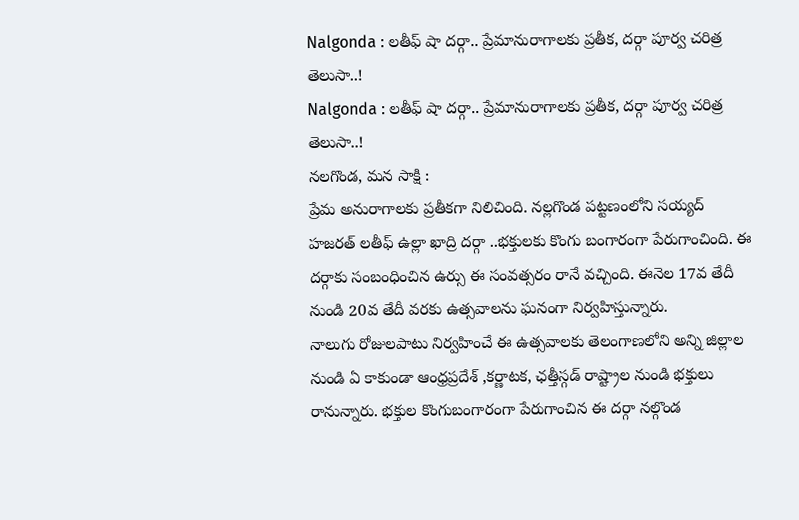Nalgonda : లతీఫ్ షా దర్గా.. ప్రేమానురాగాలకు ప్రతీక, దర్గా పూర్వ చరిత్ర తెలుసా..!
Nalgonda : లతీఫ్ షా దర్గా.. ప్రేమానురాగాలకు ప్రతీక, దర్గా పూర్వ చరిత్ర తెలుసా..!
నలగొండ, మన సాక్షి :
ప్రేమ అనురాగాలకు ప్రతీకగా నిలిచింది. నల్లగొండ పట్టణంలోని సయ్యద్ హజరత్ లతీఫ్ ఉల్లా ఖాద్రి దర్గా ..భక్తులకు కొంగు బంగారంగా పేరుగాంచింది. ఈ దర్గాకు సంబంధించిన ఉర్సు ఈ సంవత్సరం రానే వచ్చింది. ఈనెల 17వ తేదీ నుండి 20వ తేదీ వరకు ఉత్సవాలను ఘనంగా నిర్వహిస్తున్నారు.
నాలుగు రోజులపాటు నిర్వహించే ఈ ఉత్సవాలకు తెలంగాణలోని అన్ని జిల్లాల నుండి ఏ కాకుండా ఆంధ్రప్రదేశ్ ,కర్ణాటక, ఛత్తీస్గడ్ రాష్ట్రాల నుండి భక్తులు రానున్నారు. భక్తుల కొంగుబంగారంగా పేరుగాంచిన ఈ దర్గా నల్గొండ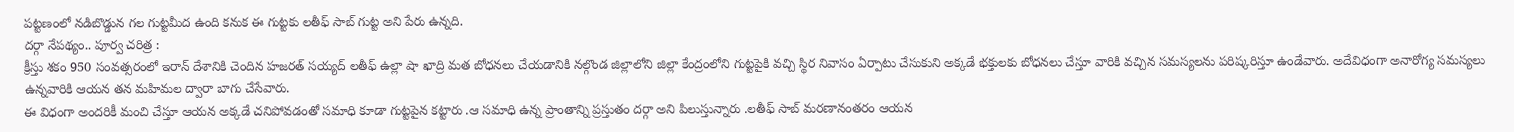పట్టణంలో నడిబొడ్డున గల గుట్టమీద ఉంది కనుక ఈ గుట్టకు లతీఫ్ సాబ్ గుట్ట అని పేరు ఉన్నది.
దర్గా నేపథ్యం.. పూర్వ చరిత్ర :
క్రీస్తు శకం 950 సంవత్సరంలో ఇరాన్ దేశానికి చెందిన హజరత్ సయ్యద్ లతీఫ్ ఉల్లా షా ఖాద్రి మత బోధనలు చేయడానికి నల్గొండ జిల్లాలోని జిల్లా కేంద్రంలోని గుట్టపైకి వచ్చి స్థిర నివాసం ఏర్పాటు చేసుకుని అక్కడే భక్తులకు బోధనలు చేస్తూ వారికి వచ్చిన సమస్యలను పరిష్కరిస్తూ ఉండేవారు. అదేవిధంగా అనారోగ్య సమస్యలు ఉన్నవారికి ఆయన తన మహిమల ద్వారా బాగు చేసేవారు.
ఈ విధంగా అందరికీ మంచి చేస్తూ ఆయన అక్కడే చనిపోవడంతో సమాధి కూడా గుట్టపైన కట్టారు .ఆ సమాధి ఉన్న ప్రాంతాన్ని ప్రస్తుతం దర్గా అని పిలుస్తున్నారు .లతీఫ్ సాబ్ మరణానంతరం ఆయన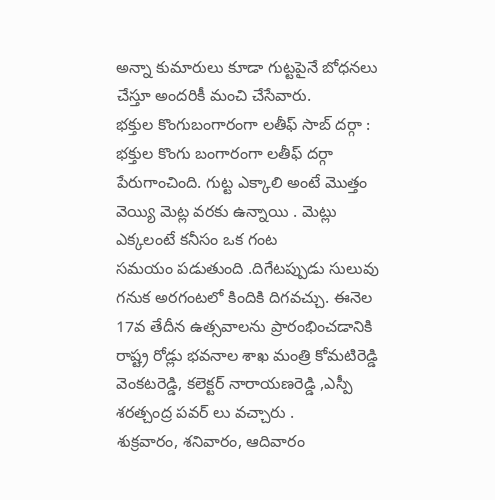అన్నా కుమారులు కూడా గుట్టపైనే బోధనలు చేస్తూ అందరికీ మంచి చేసేవారు.
భక్తుల కొంగుబంగారంగా లతీఫ్ సాబ్ దర్గా :
భక్తుల కొంగు బంగారంగా లతీఫ్ దర్గా పేరుగాంచింది. గుట్ట ఎక్కాలి అంటే మొత్తం వెయ్యి మెట్ల వరకు ఉన్నాయి . మెట్లు ఎక్కలంటే కనీసం ఒక గంట
సమయం పడుతుంది .దిగేటప్పుడు సులువు గనుక అరగంటలో కిందికి దిగవచ్చు. ఈనెల 17వ తేదీన ఉత్సవాలను ప్రారంభించడానికి రాష్ట్ర రోడ్లు భవనాల శాఖ మంత్రి కోమటిరెడ్డి వెంకటరెడ్డి, కలెక్టర్ నారాయణరెడ్డి ,ఎస్పీ శరత్చంద్ర పవర్ లు వచ్చారు .
శుక్రవారం, శనివారం, ఆదివారం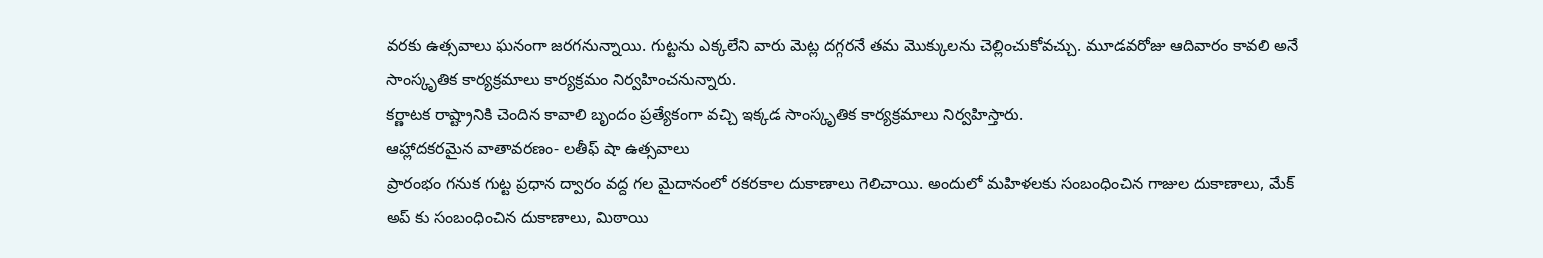వరకు ఉత్సవాలు ఘనంగా జరగనున్నాయి. గుట్టను ఎక్కలేని వారు మెట్ల దగ్గరనే తమ మొక్కులను చెల్లించుకోవచ్చు. మూడవరోజు ఆదివారం కావలి అనే సాంస్కృతిక కార్యక్రమాలు కార్యక్రమం నిర్వహించనున్నారు.
కర్ణాటక రాష్ట్రానికి చెందిన కావాలి బృందం ప్రత్యేకంగా వచ్చి ఇక్కడ సాంస్కృతిక కార్యక్రమాలు నిర్వహిస్తారు.
ఆహ్లాదకరమైన వాతావరణం- లతీఫ్ షా ఉత్సవాలు
ప్రారంభం గనుక గుట్ట ప్రధాన ద్వారం వద్ద గల మైదానంలో రకరకాల దుకాణాలు గెలిచాయి. అందులో మహిళలకు సంబంధించిన గాజుల దుకాణాలు, మేక్ అప్ కు సంబంధించిన దుకాణాలు, మిఠాయి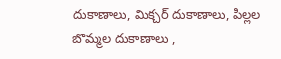దుకాణాలు, మిక్చర్ దుకాణాలు, పిల్లల బొమ్మల దుకాణాలు ,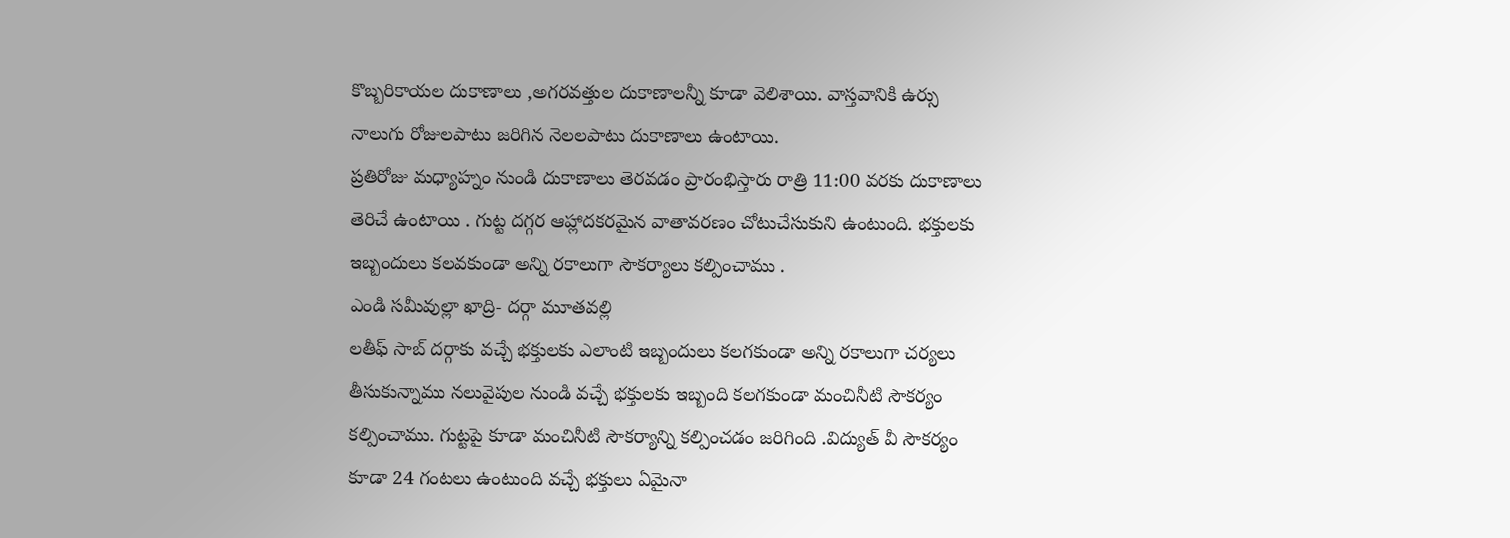కొబ్బరికాయల దుకాణాలు ,అగరవత్తుల దుకాణాలన్నీ కూడా వెలిశాయి. వాస్తవానికి ఉర్సు నాలుగు రోజులపాటు జరిగిన నెలలపాటు దుకాణాలు ఉంటాయి.
ప్రతిరోజు మధ్యాహ్నం నుండి దుకాణాలు తెరవడం ప్రారంభిస్తారు రాత్రి 11:00 వరకు దుకాణాలు తెరిచే ఉంటాయి . గుట్ట దగ్గర ఆహ్లాదకరమైన వాతావరణం చోటుచేసుకుని ఉంటుంది. భక్తులకు ఇబ్బందులు కలవకుండా అన్ని రకాలుగా సౌకర్యాలు కల్పించాము .
ఎండి సమీవుల్లా ఖాద్రి- దర్గా మూతవల్లి
లతీఫ్ సాబ్ దర్గాకు వచ్చే భక్తులకు ఎలాంటి ఇబ్బందులు కలగకుండా అన్ని రకాలుగా చర్యలు తీసుకున్నాము నలువైపుల నుండి వచ్చే భక్తులకు ఇబ్బంది కలగకుండా మంచినీటి సౌకర్యం కల్పించాము. గుట్టపై కూడా మంచినీటి సౌకర్యాన్ని కల్పించడం జరిగింది .విద్యుత్ వీ సౌకర్యం కూడా 24 గంటలు ఉంటుంది వచ్చే భక్తులు ఏమైనా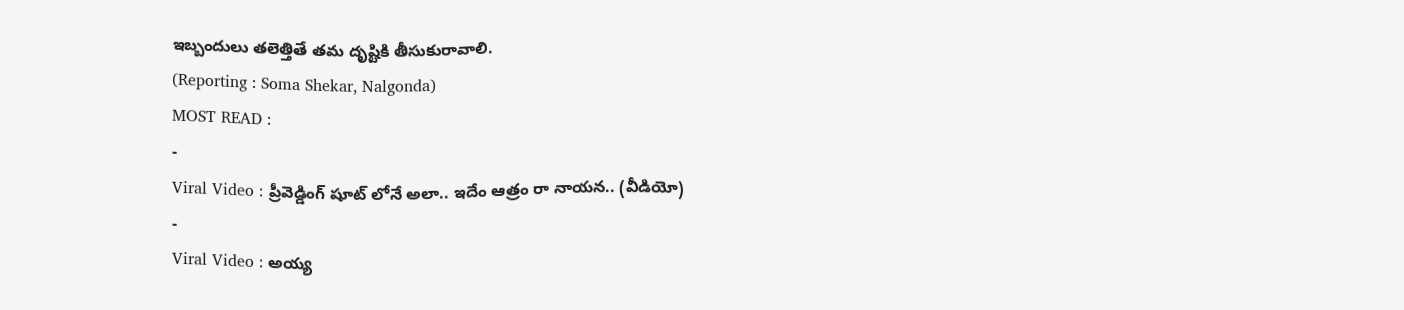ఇబ్బందులు తలెత్తితే తమ దృష్టికి తీసుకురావాలి.
(Reporting : Soma Shekar, Nalgonda)
MOST READ :
-
Viral Video : ప్రీవెడ్డింగ్ షూట్ లోనే అలా.. ఇదేం ఆత్రం రా నాయన.. (వీడియో)
-
Viral Video : అయ్య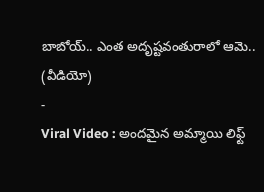బాబోయ్.. ఎంత అదృష్టవంతురాలో ఆమె.. (వీడియో)
-
Viral Video : అందమైన అమ్మాయి లిఫ్ట్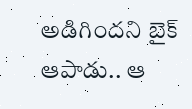అడిగిందని బైక్ ఆపాడు.. ఆ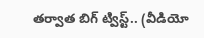తర్వాత బిగ్ ట్విస్ట్.. (వీడియో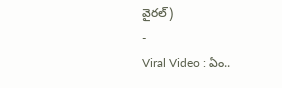వైరల్)
-
Viral Video : ఏం..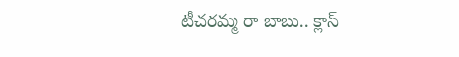టీచరమ్మ రా బాబు.. క్లాస్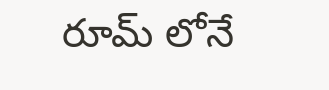రూమ్ లోనే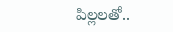పిల్లలతో..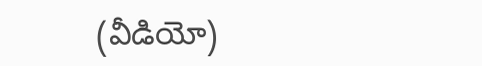(వీడియో)